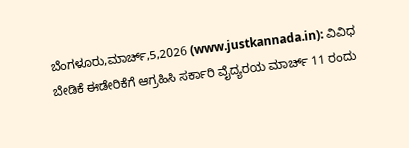ಬೆಂಗಳೂರು,ಮಾರ್ಚ್,5,2026 (www.justkannada.in): ವಿವಿಧ ಬೇಡಿಕೆ ಈಡೇರಿಕೆಗೆ ಆಗ್ರಹಿಸಿ ಸರ್ಕಾರಿ ವೈದ್ಯರಯ ಮಾರ್ಚ್ 11 ರಂದು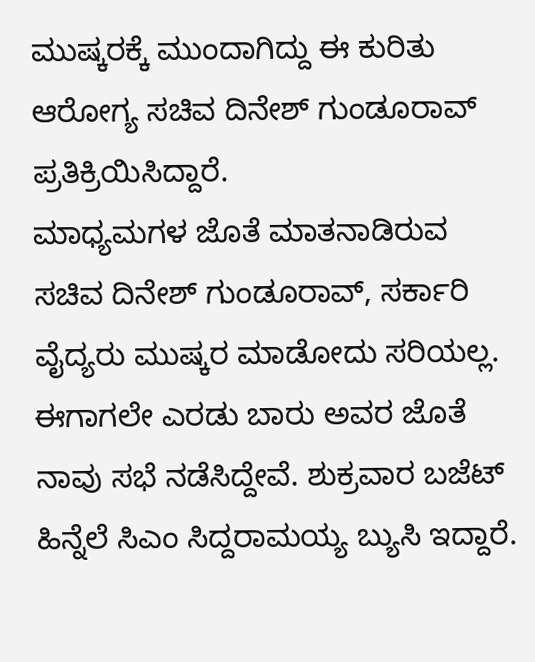ಮುಷ್ಕರಕ್ಕೆ ಮುಂದಾಗಿದ್ದು ಈ ಕುರಿತು ಆರೋಗ್ಯ ಸಚಿವ ದಿನೇಶ್ ಗುಂಡೂರಾವ್ ಪ್ರತಿಕ್ರಿಯಿಸಿದ್ದಾರೆ.
ಮಾಧ್ಯಮಗಳ ಜೊತೆ ಮಾತನಾಡಿರುವ ಸಚಿವ ದಿನೇಶ್ ಗುಂಡೂರಾವ್, ಸರ್ಕಾರಿ ವೈದ್ಯರು ಮುಷ್ಕರ ಮಾಡೋದು ಸರಿಯಲ್ಲ. ಈಗಾಗಲೇ ಎರಡು ಬಾರು ಅವರ ಜೊತೆ ನಾವು ಸಭೆ ನಡೆಸಿದ್ದೇವೆ. ಶುಕ್ರವಾರ ಬಜೆಟ್ ಹಿನ್ನೆಲೆ ಸಿಎಂ ಸಿದ್ದರಾಮಯ್ಯ ಬ್ಯುಸಿ ಇದ್ದಾರೆ.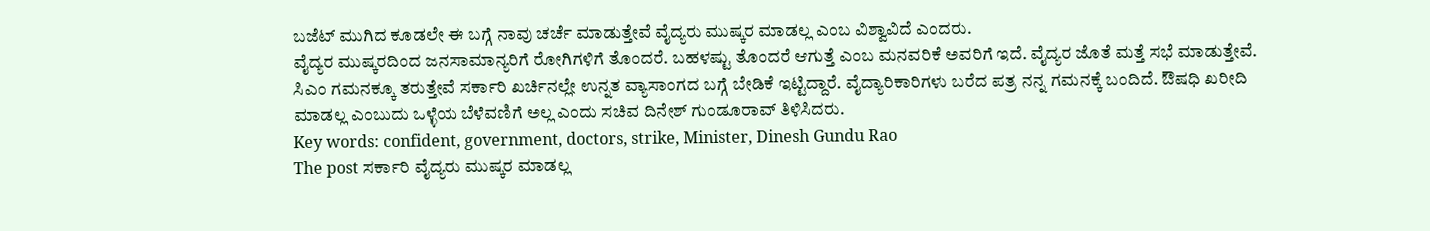ಬಜೆಟ್ ಮುಗಿದ ಕೂಡಲೇ ಈ ಬಗ್ಗೆ ನಾವು ಚರ್ಚೆ ಮಾಡುತ್ತೇವೆ ವೈದ್ಯರು ಮುಷ್ಕರ ಮಾಡಲ್ಲ ಎಂಬ ವಿಶ್ವಾವಿದೆ ಎಂದರು.
ವೈದ್ಯರ ಮುಷ್ಕರದಿಂದ ಜನಸಾಮಾನ್ಯರಿಗೆ ರೋಗಿಗಳಿಗೆ ತೊಂದರೆ. ಬಹಳಷ್ಟು ತೊಂದರೆ ಆಗುತ್ತೆ ಎಂಬ ಮನವರಿಕೆ ಅವರಿಗೆ ಇದೆ. ವೈದ್ಯರ ಜೊತೆ ಮತ್ತೆ ಸಭೆ ಮಾಡುತ್ತೇವೆ. ಸಿಎಂ ಗಮನಕ್ಕೂ ತರುತ್ತೇವೆ ಸರ್ಕಾರಿ ಖರ್ಚಿನಲ್ಲೇ ಉನ್ನತ ವ್ಯಾಸಾಂಗದ ಬಗ್ಗೆ ಬೇಡಿಕೆ ಇಟ್ಟಿದ್ದಾರೆ. ವೈದ್ಯಾರಿಕಾರಿಗಳು ಬರೆದ ಪತ್ರ ನನ್ನ ಗಮನಕ್ಕೆ ಬಂದಿದೆ. ಔಷಧಿ ಖರೀದಿ ಮಾಡಲ್ಲ ಎಂಬುದು ಒಳ್ಳೆಯ ಬೆಳೆವಣಿಗೆ ಅಲ್ಲ ಎಂದು ಸಚಿವ ದಿನೇಶ್ ಗುಂಡೂರಾವ್ ತಿಳಿಸಿದರು.
Key words: confident, government, doctors, strike, Minister, Dinesh Gundu Rao
The post ಸರ್ಕಾರಿ ವೈದ್ಯರು ಮುಷ್ಕರ ಮಾಡಲ್ಲ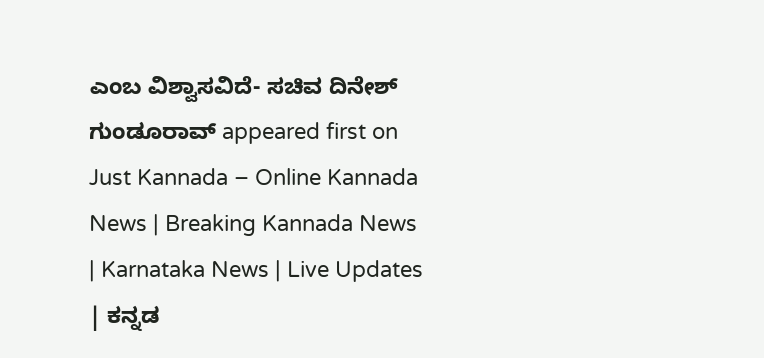ಎಂಬ ವಿಶ್ವಾಸವಿದೆ- ಸಚಿವ ದಿನೇಶ್ ಗುಂಡೂರಾವ್ appeared first on Just Kannada – Online Kannada News | Breaking Kannada News | Karnataka News | Live Updates | ಕನ್ನಡ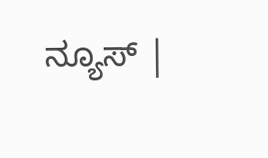ನ್ಯೂಸ್ |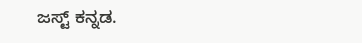ಜಸ್ಟ್ ಕನ್ನಡ.